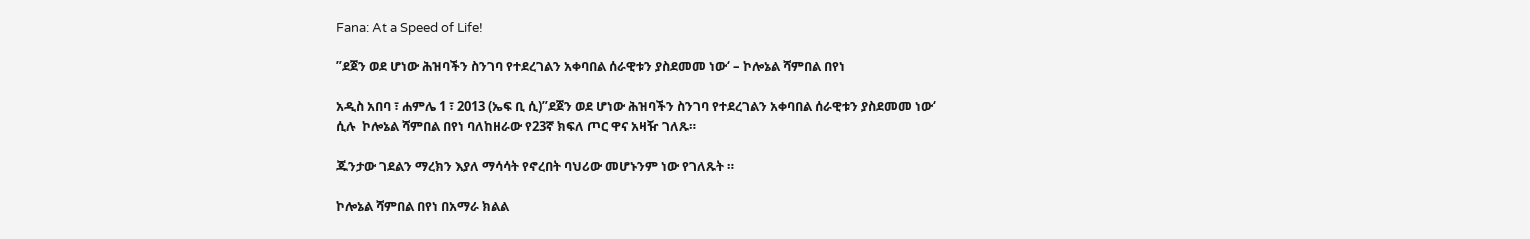Fana: At a Speed of Life!

”ደጀን ወደ ሆነው ሕዝባችን ስንገባ የተደረገልን አቀባበል ሰራዊቱን ያስደመመ ነው‘ – ኮሎኔል ሻምበል በየነ

አዲስ አበባ ፣ ሐምሌ 1 ፣ 2013 (ኤፍ ቢ ሲ)”ደጀን ወደ ሆነው ሕዝባችን ስንገባ የተደረገልን አቀባበል ሰራዊቱን ያስደመመ ነው‘ ሲሉ  ኮሎኔል ሻምበል በየነ ባለከዘራው የ23ኛ ክፍለ ጦር ዋና አዛዥ ገለጹ።

ጁንታው ገደልን ማረክን እያለ ማሳሳት የኖረበት ባህሪው መሆኑንም ነው የገለጹት ።

ኮሎኔል ሻምበል በየነ በአማራ ክልል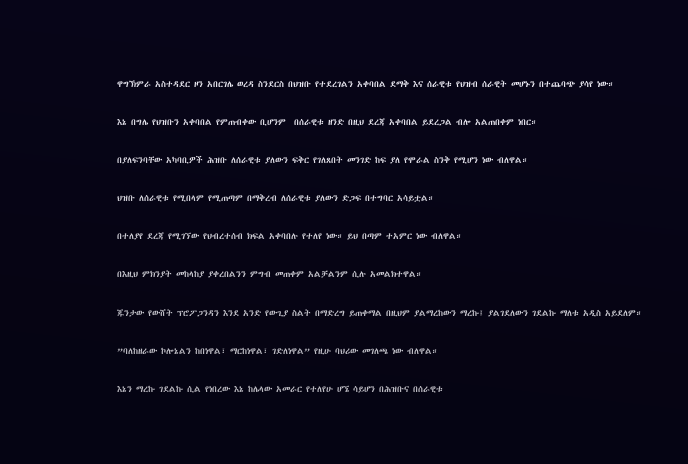ዋግኽምራ አስተዳደር ዞን አበርገሌ ወረዳ ስንደርስ በህዝቡ የተደረገልን አቀባበል ደማቅ እና ሰራዊቱ የህዝብ ሰራዊት መሆኑን በተጨባጭ ያሳየ ነው።

እኔ በግሌ የህዝቡን አቀባበል የምጠብቀው ቢሆንም  በሰራዊቱ ዘንድ በዚህ ደረጃ አቀባበል ይደረጋል ብሎ አልጠበቀም ነበር።

በያለፍንባቸው አካባቢዎች ሕዝቡ ለሰራዊቱ ያለውን ፍቅር የገለጸበት መንገድ ከፍ ያለ የሞራል ስንቅ የሚሆን ነው ብለዋል።

ህዝቡ ለሰራዊቱ የሚበላም የሚጠጣም በማቅረብ ለሰራዊቱ ያለውን ድጋፍ በተግባር አሳይቷል።

በተለያየ ደረጃ የሚገኘው የህብረተሰብ ክፍል አቀባበሉ የተለየ ነው። ይህ በጣም ተአምር ነው ብለዋል።

በእዚህ ምክንያት መከላከያ ያቀረበልንን ምግብ መጠቀም አልቻልንም ሲሉ አመልክተዋል።

ጁንታው የውሸት ፕሮፖጋንዳን እንደ አንድ የውጊያ ስልት በማድረግ ይጠቀማል በዚህም ያልማረከውን ማረኩ፤ ያልገደለውን ገደልኩ ማለቱ አዲስ አይደለም።

”ባለከዘራው ኮሎኔልን ከበነዋል፣ ማርከነዋል፣ ገድለነዋል” የዚሁ ባህሪው መገለጫ ነው ብለዋል።

እኔን ማረኩ ገደልኩ ሲል የነበረው እኔ ከሌላው አመራር የተለየሁ ሆኜ ሳይሆን በሕዝቡና በሰራዊቱ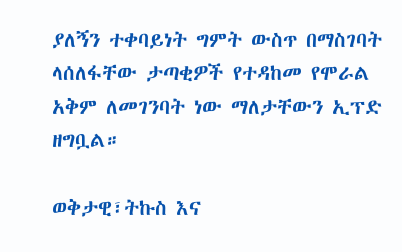ያለኝን ተቀባይነት ግምት ውስጥ በማስገባት ላሰለፋቸው ታጣቂዎች የተዳከመ የሞራል አቅም ለመገንባት ነው ማለታቸውን ኢፕድ ዘግቧል።

ወቅታዊ፣ትኩስ እና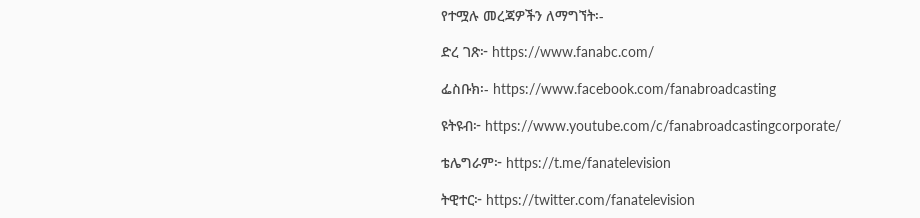የተሟሉ መረጃዎችን ለማግኘት፡-

ድረ ገጽ፦ https://www.fanabc.com/

ፌስቡክ፡- https://www.facebook.com/fanabroadcasting

ዩትዩብ፦ https://www.youtube.com/c/fanabroadcastingcorporate/

ቴሌግራም፦ https://t.me/fanatelevision

ትዊተር፦ https://twitter.com/fanatelevision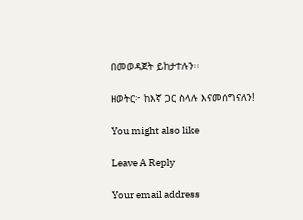በመወዳጀት ይከታተሉን፡፡

ዘወትር፦ ከእኛ ጋር ስላሉ እናመሰግናለን!

You might also like

Leave A Reply

Your email address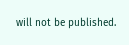will not be published.